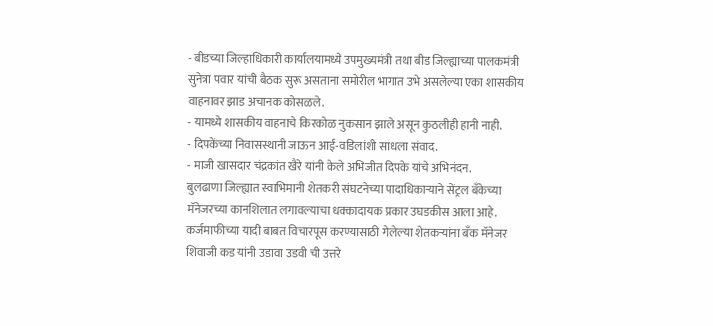- बीडच्या जिल्हाधिकारी कार्यालयामध्ये उपमुख्यमंत्री तथा बीड जिल्ह्याच्या पालकमंत्री सुनेत्रा पवार यांची बैठक सुरू असताना समोरील भागात उभे असलेल्या एका शासकीय वाहनावर झाड अचानक कोसळले.
- यामध्ये शासकीय वाहनाचे किरकोळ नुकसान झाले असून कुठलीही हानी नाही.
- दिपकेंच्या निवासस्थानी जाऊन आई-वडिलांशी साधला संवाद.
- माजी खासदार चंद्रकांत खैरे यांनी केले अभिजीत दिपके यांचे अभिनंदन.
बुलढाणा जिल्ह्यात स्वाभिमानी शेतकरी संघटनेच्या पादाधिकाऱ्याने सेंट्रल बँकेच्या मॅनेजरच्या कानशिलात लगावल्याचा धक्कादायक प्रकार उघडकीस आला आहे. कर्जमाफीच्या यादी बाबत विचारपूस करण्यासाठी गेलेल्या शेतकऱ्यांना बँक मॅनेजर शिवाजी कड यांनी उडावा उडवी ची उत्तरे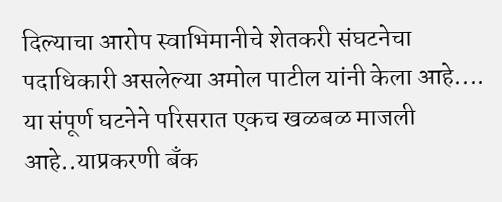दिल्याचा आरोप स्वाभिमानीचे शेतकरी संघटनेचा पदाधिकारी असलेल्या अमोल पाटील यांनी केला आहे.... या संपूर्ण घटनेने परिसरात एकच खळबळ माजली आहे..याप्रकरणी बँक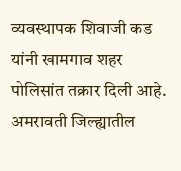व्यवस्थापक शिवाजी कड यांनी खामगाव शहर पोलिसांत तक्रार दिली आहे.
अमरावती जिल्ह्यातील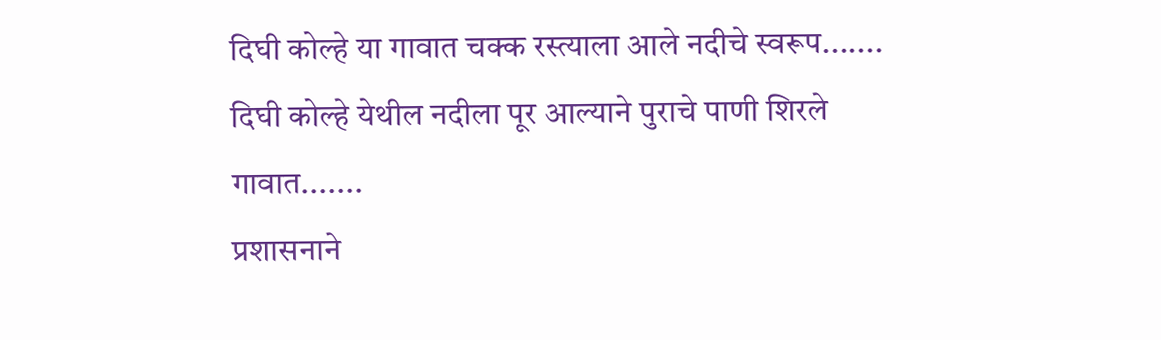दिघी कोल्हे या गावात चक्क रस्त्याला आले नदीचे स्वरूप.......
दिघी कोल्हे येथील नदीला पूर आल्याने पुराचे पाणी शिरले गावात.......
प्रशासनाने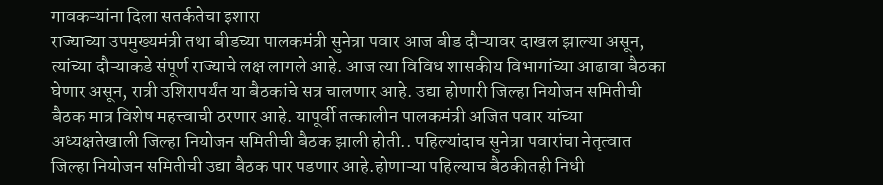गावकऱ्यांना दिला सतर्कतेचा इशारा
राज्याच्या उपमुख्यमंत्री तथा बीडच्या पालकमंत्री सुनेत्रा पवार आज बीड दौऱ्यावर दाखल झाल्या असून, त्यांच्या दौऱ्याकडे संपूर्ण राज्याचे लक्ष लागले आहे. आज त्या विविध शासकीय विभागांच्या आढावा बैठका घेणार असून, रात्री उशिरापर्यंत या बैठकांचे सत्र चालणार आहे. उद्या होणारी जिल्हा नियोजन समितीची बैठक मात्र विशेष महत्त्वाची ठरणार आहे. यापूर्वी तत्कालीन पालकमंत्री अजित पवार यांच्या अध्यक्षतेखाली जिल्हा नियोजन समितीची बैठक झाली होती.. पहिल्यांदाच सुनेत्रा पवारांचा नेतृत्वात जिल्हा नियोजन समितीची उद्या बैठक पार पडणार आहे.होणाऱ्या पहिल्याच बैठकीतही निधी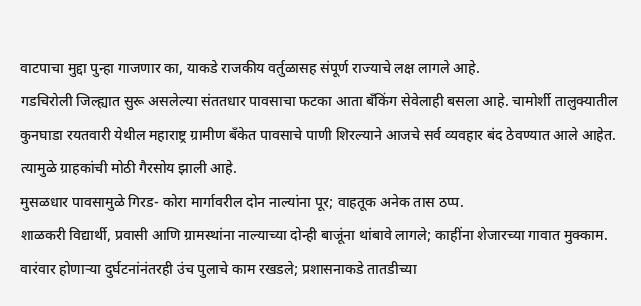वाटपाचा मुद्दा पुन्हा गाजणार का, याकडे राजकीय वर्तुळासह संपूर्ण राज्याचे लक्ष लागले आहे.
गडचिरोली जिल्ह्यात सुरू असलेल्या संततधार पावसाचा फटका आता बँकिंग सेवेलाही बसला आहे. चामोर्शी तालुक्यातील कुनघाडा रयतवारी येथील महाराष्ट्र ग्रामीण बँकेत पावसाचे पाणी शिरल्याने आजचे सर्व व्यवहार बंद ठेवण्यात आले आहेत. त्यामुळे ग्राहकांची मोठी गैरसोय झाली आहे.
मुसळधार पावसामुळे गिरड- कोरा मार्गावरील दोन नाल्यांना पूर; वाहतूक अनेक तास ठप्प.
शाळकरी विद्यार्थी, प्रवासी आणि ग्रामस्थांना नाल्याच्या दोन्ही बाजूंना थांबावे लागले; काहींना शेजारच्या गावात मुक्काम.
वारंवार होणाऱ्या दुर्घटनांनंतरही उंच पुलाचे काम रखडले; प्रशासनाकडे तातडीच्या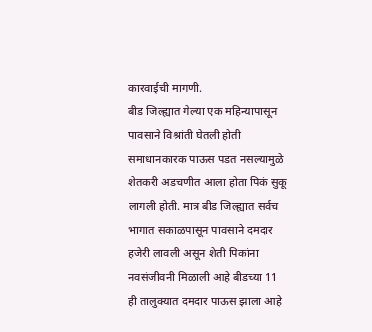कारवाईची मागणी.
बीड जिल्ह्यात गेल्या एक महिन्यापासून पावसाने विश्रांती घेतली होती समाधानकारक पाऊस पडत नसल्यामुळे शेतकरी अडचणीत आला होता पिकं सुकू लागली होती. मात्र बीड जिल्ह्यात सर्वच भागात सकाळपासून पावसाने दमदार हजेरी लावली असून शेती पिकांना नवसंजीवनी मिळाली आहे बीडच्या 11 ही तालुक्यात दमदार पाऊस झाला आहे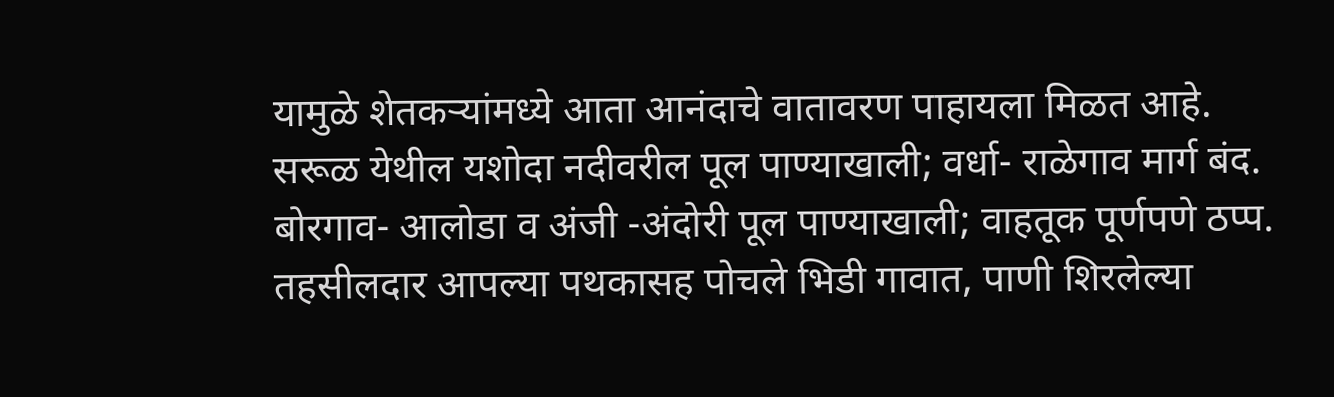यामुळे शेतकऱ्यांमध्ये आता आनंदाचे वातावरण पाहायला मिळत आहे.
सरूळ येथील यशोदा नदीवरील पूल पाण्याखाली; वर्धा- राळेगाव मार्ग बंद.
बोरगाव- आलोडा व अंजी -अंदोरी पूल पाण्याखाली; वाहतूक पूर्णपणे ठप्प.
तहसीलदार आपल्या पथकासह पोचले भिडी गावात, पाणी शिरलेल्या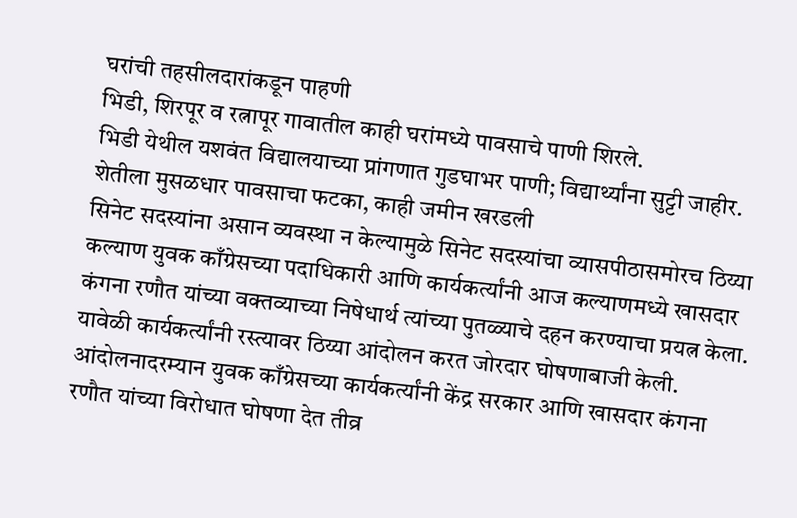घरांची तहसीलदारांकडून पाहणी
भिडी, शिरपूर व रत्नापूर गावातील काही घरांमध्ये पावसाचे पाणी शिरले.
भिडी येथील यशवंत विद्यालयाच्या प्रांगणात गुडघाभर पाणी; विद्यार्थ्यांना सुट्टी जाहीर.
शेतीला मुसळधार पावसाचा फटका, काही जमीन खरडली
सिनेट सदस्यांना असान व्यवस्था न केल्यामुळे सिनेट सदस्यांचा व्यासपीठासमोरच ठिय्या
कल्याण युवक काँग्रेसच्या पदाधिकारी आणि कार्यकर्त्यांनी आज कल्याणमध्ये खासदार कंगना रणौत यांच्या वक्तव्याच्या निषेधार्थ त्यांच्या पुतळ्याचे दहन करण्याचा प्रयत्न केला. यावेळी कार्यकर्त्यांनी रस्त्यावर ठिय्या आंदोलन करत जोरदार घोषणाबाजी केली. आंदोलनादरम्यान युवक काँग्रेसच्या कार्यकर्त्यांनी केंद्र सरकार आणि खासदार कंगना रणौत यांच्या विरोधात घोषणा देत तीव्र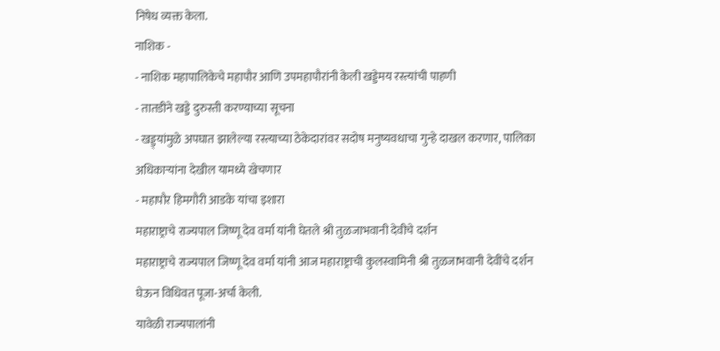निषेध व्यक्त केला.
नाशिक -
- नाशिक महापालिकेचे महापौर आणि उपमहापौरांनी केली खड्डेमय रस्त्यांची पाहणी
- तातडीने खड्डे दुरुस्ती करण्याच्या सूचना
- खड्ड्यांमुळे अपघात झालेल्या रस्त्याच्या ठेकेदारांवर सदोष मनुष्यवधाचा गुन्हे दाखल करणार, पालिका अधिकाऱ्यांना देखील यामध्ये खेचणार
- महापौर हिमगौरी आडके यांचा इशारा
महाराष्ट्राचे राज्यपाल जिष्णू देव वर्मा यांनी घेतले श्री तुळजाभवानी देवीचे दर्शन
महाराष्ट्राचे राज्यपाल जिष्णू देव वर्मा यांनी आज महाराष्ट्राची कुलस्वामिनी श्री तुळजाभवानी देवींचे दर्शन घेऊन विधिवत पूजा-अर्चा केली.
यावेळी राज्यपालांनी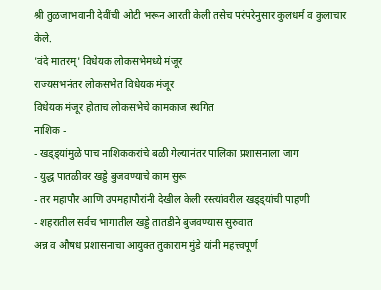श्री तुळजाभवानी देवींची ओटी भरून आरती केली तसेच परंपरेनुसार कुलधर्म व कुलाचार केले.
'वंदे मातरम्' विधेयक लोकसभेमध्ये मंजूर
राज्यसभनंतर लोकसभेत विधेयक मंजूर
विधेयक मंजूर होताच लोकसभेचे कामकाज स्थगित
नाशिक -
- खड्ड्यांमुळे पाच नाशिककरांचे बळी गेल्यानंतर पालिका प्रशासनाला जाग
- युद्ध पातळीवर खड्डे बुजवण्याचे काम सुरू
- तर महापौर आणि उपमहापौरांनी देखील केली रस्त्यांवरील खड्ड्यांची पाहणी
- शहरातील सर्वच भागातील खड्डे तातडीने बुजवण्यास सुरुवात
अन्न व औषध प्रशासनाचा आयुक्त तुकाराम मुंडे यांनी महत्त्वपूर्ण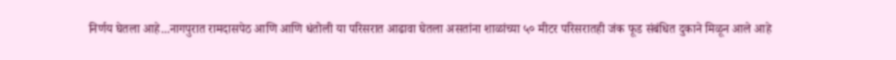निर्णय घेतला आहे...नागपुरात रामदासपेठ आणि आणि धंतोली या परिसरात आढावा घेतला असतांना शाळांच्या ५० मीटर परिसरातही जंक फूड संबंधित दुकाने मिळून आले आहे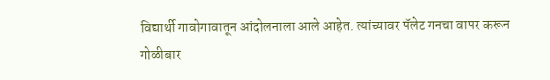विद्यार्थी गावोगावातून आंदोलनाला आले आहेत. त्यांच्यावर पॅलेट गनचा वापर करून गोळीबार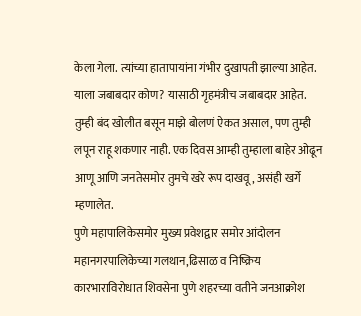केला गेला. त्यांच्या हातापायांना गंभीर दुखापती झाल्या आहेत. याला जबाबदार कोण? यासाठी गृहमंत्रीच जबाबदार आहेत. तुम्ही बंद खोलीत बसून माझे बोलणं ऐकत असाल, पण तुम्ही लपून राहू शकणार नाही. एक दिवस आम्ही तुम्हाला बाहेर ओढून आणू आणि जनतेसमोर तुमचे खरे रूप दाखवू, असंही खर्गे म्हणालेत.
पुणे महापालिकेसमोर मुख्य प्रवेशद्वार समोर आंदोलन
महानगरपालिकेच्या गलथान,ढिसाळ व निष्क्रिय कारभाराविरोधात शिवसेना पुणे शहरच्या वतीने जनआक्रोश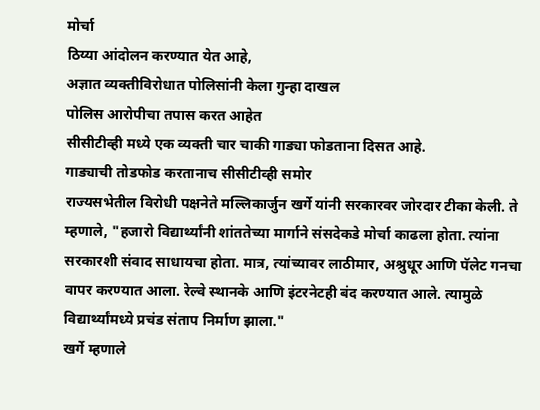मोर्चा
ठिय्या आंदोलन करण्यात येत आहे,
अज्ञात व्यक्तीविरोधात पोलिसांनी केला गुन्हा दाखल
पोलिस आरोपीचा तपास करत आहेत
सीसीटीव्ही मध्ये एक व्यक्ती चार चाकी गाड्या फोडताना दिसत आहे.
गाड्याची तोडफोड करतानाच सीसीटीव्ही समोर
राज्यसभेतील विरोधी पक्षनेते मल्लिकार्जुन खर्गे यांनी सरकारवर जोरदार टीका केली. ते म्हणाले, "हजारो विद्यार्थ्यांनी शांततेच्या मार्गाने संसदेकडे मोर्चा काढला होता. त्यांना सरकारशी संवाद साधायचा होता. मात्र, त्यांच्यावर लाठीमार, अश्रुधूर आणि पॅलेट गनचा वापर करण्यात आला. रेल्वे स्थानके आणि इंटरनेटही बंद करण्यात आले. त्यामुळे विद्यार्थ्यांमध्ये प्रचंड संताप निर्माण झाला."
खर्गे म्हणाले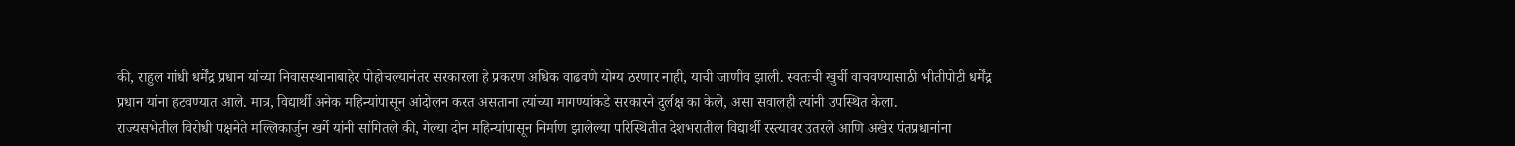की, राहुल गांधी धर्मेंद्र प्रधान यांच्या निवासस्थानाबाहेर पोहोचल्यानंतर सरकारला हे प्रकरण अधिक वाढवणे योग्य ठरणार नाही, याची जाणीव झाली. स्वतःची खुर्ची वाचवण्यासाठी भीतीपोटी धर्मेंद्र प्रधान यांना हटवण्यात आले. मात्र, विद्यार्थी अनेक महिन्यांपासून आंदोलन करत असताना त्यांच्या मागण्यांकडे सरकारने दुर्लक्ष का केले, असा सवालही त्यांनी उपस्थित केला.
राज्यसभेतील विरोधी पक्षनेते मल्लिकार्जुन खर्गे यांनी सांगितले की, गेल्या दोन महिन्यांपासून निर्माण झालेल्या परिस्थितीत देशभरातील विद्यार्थी रस्त्यावर उतरले आणि अखेर पंतप्रधानांना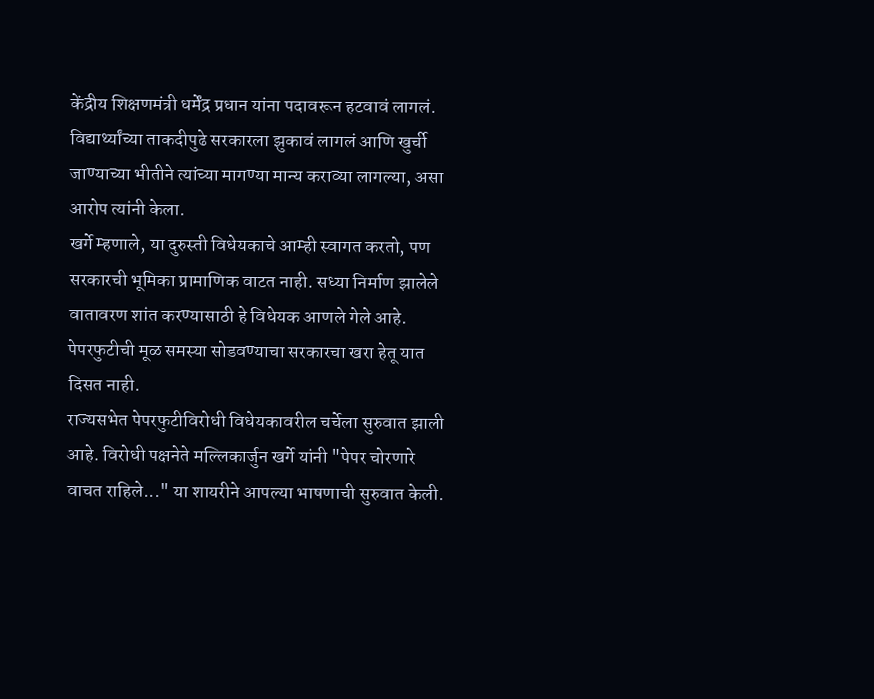केंद्रीय शिक्षणमंत्री धर्मेंद्र प्रधान यांना पदावरून हटवावं लागलं. विद्यार्थ्यांच्या ताकदीपुढे सरकारला झुकावं लागलं आणि खुर्ची जाण्याच्या भीतीने त्यांच्या मागण्या मान्य कराव्या लागल्या, असा आरोप त्यांनी केला.
खर्गे म्हणाले, या दुरुस्ती विधेयकाचे आम्ही स्वागत करतो, पण सरकारची भूमिका प्रामाणिक वाटत नाही. सध्या निर्माण झालेले वातावरण शांत करण्यासाठी हे विधेयक आणले गेले आहे. पेपरफुटीची मूळ समस्या सोडवण्याचा सरकारचा खरा हेतू यात दिसत नाही.
राज्यसभेत पेपरफुटीविरोधी विधेयकावरील चर्चेला सुरुवात झाली आहे. विरोधी पक्षनेते मल्लिकार्जुन खर्गे यांनी "पेपर चोरणारे वाचत राहिले..." या शायरीने आपल्या भाषणाची सुरुवात केली.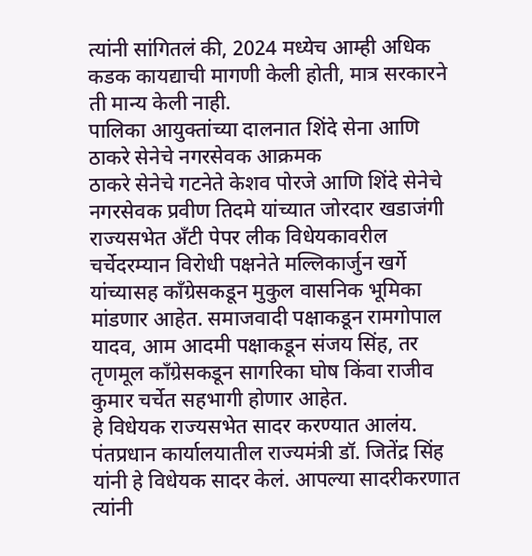त्यांनी सांगितलं की, 2024 मध्येच आम्ही अधिक कडक कायद्याची मागणी केली होती, मात्र सरकारने ती मान्य केली नाही.
पालिका आयुक्तांच्या दालनात शिंदे सेना आणि ठाकरे सेनेचे नगरसेवक आक्रमक
ठाकरे सेनेचे गटनेते केशव पोरजे आणि शिंदे सेनेचे नगरसेवक प्रवीण तिदमे यांच्यात जोरदार खडाजंगी
राज्यसभेत अँटी पेपर लीक विधेयकावरील चर्चेदरम्यान विरोधी पक्षनेते मल्लिकार्जुन खर्गे यांच्यासह काँग्रेसकडून मुकुल वासनिक भूमिका मांडणार आहेत. समाजवादी पक्षाकडून रामगोपाल यादव, आम आदमी पक्षाकडून संजय सिंह, तर तृणमूल काँग्रेसकडून सागरिका घोष किंवा राजीव कुमार चर्चेत सहभागी होणार आहेत.
हे विधेयक राज्यसभेत सादर करण्यात आलंय. पंतप्रधान कार्यालयातील राज्यमंत्री डॉ. जितेंद्र सिंह यांनी हे विधेयक सादर केलं. आपल्या सादरीकरणात त्यांनी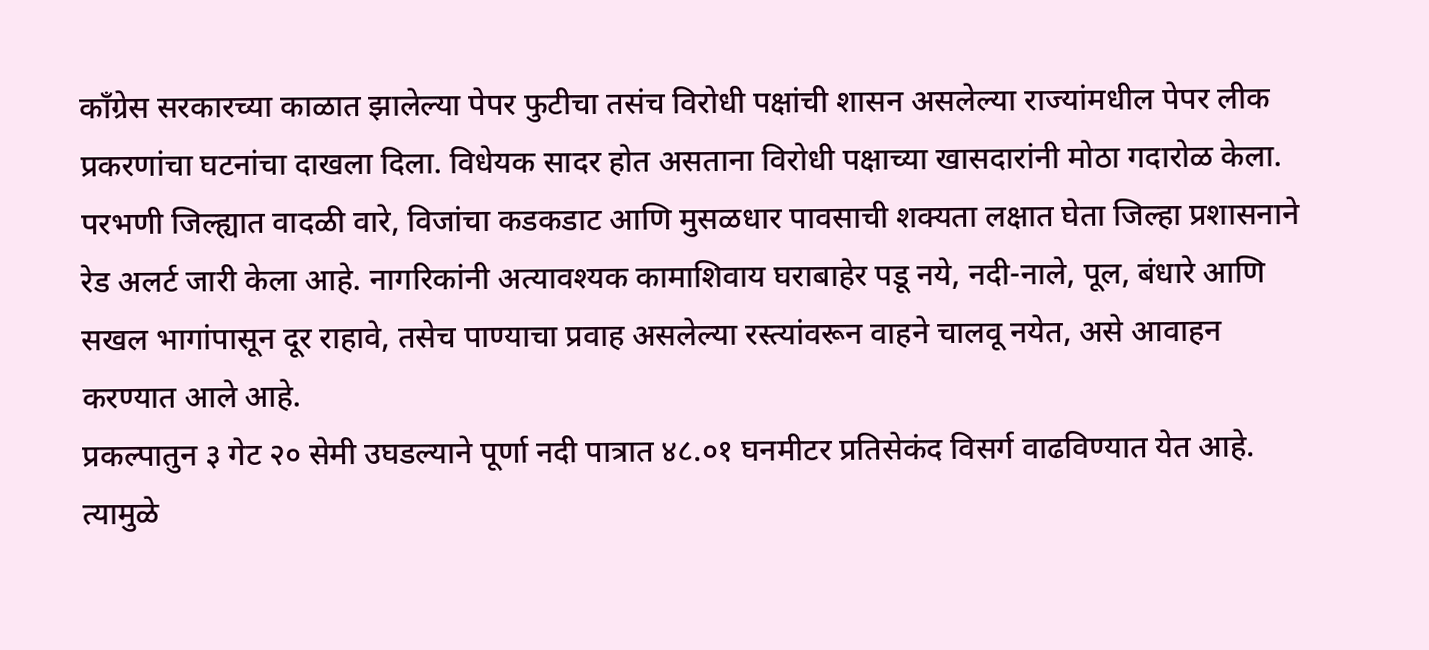काँग्रेस सरकारच्या काळात झालेल्या पेपर फुटीचा तसंच विरोधी पक्षांची शासन असलेल्या राज्यांमधील पेपर लीक प्रकरणांचा घटनांचा दाखला दिला. विधेयक सादर होत असताना विरोधी पक्षाच्या खासदारांनी मोठा गदारोळ केला.
परभणी जिल्ह्यात वादळी वारे, विजांचा कडकडाट आणि मुसळधार पावसाची शक्यता लक्षात घेता जिल्हा प्रशासनाने रेड अलर्ट जारी केला आहे. नागरिकांनी अत्यावश्यक कामाशिवाय घराबाहेर पडू नये, नदी-नाले, पूल, बंधारे आणि सखल भागांपासून दूर राहावे, तसेच पाण्याचा प्रवाह असलेल्या रस्त्यांवरून वाहने चालवू नयेत, असे आवाहन करण्यात आले आहे.
प्रकल्पातुन ३ गेट २० सेमी उघडल्याने पूर्णा नदी पात्रात ४८.०१ घनमीटर प्रतिसेकंद विसर्ग वाढविण्यात येत आहे.
त्यामुळे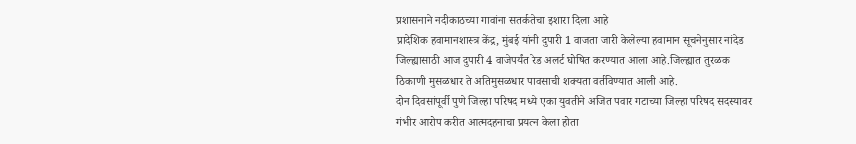प्रशासनाने नदीकाठच्या गावांना सतर्कतेचा इशारा दिला आहे
प्रादेशिक हवामानशास्त्र केंद्र, मुंबई यांनी दुपारी 1 वाजता जारी केलेल्या हवामान सूचनेनुसार नांदेड जिल्ह्यासाठी आज दुपारी 4 वाजेपर्यंत रेड अलर्ट घोषित करण्यात आला आहे.जिल्ह्यात तुरळक ठिकाणी मुसळधार ते अतिमुसळधार पावसाची शक्यता वर्तविण्यात आली आहे.
दोन दिवसांपूर्वी पुणे जिल्हा परिषद मध्ये एका युवतीने अजित पवार गटाच्या जिल्हा परिषद सदस्यावर गंभीर आरोप करीत आत्मदहनाचा प्रयत्न केला होता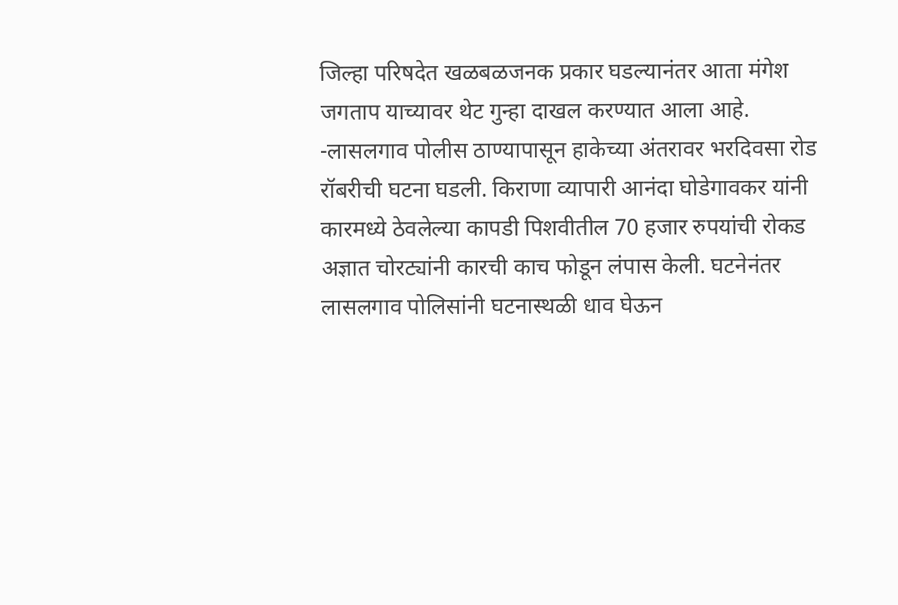जिल्हा परिषदेत खळबळजनक प्रकार घडल्यानंतर आता मंगेश जगताप याच्यावर थेट गुन्हा दाखल करण्यात आला आहे.
-लासलगाव पोलीस ठाण्यापासून हाकेच्या अंतरावर भरदिवसा रोड रॉबरीची घटना घडली. किराणा व्यापारी आनंदा घोडेगावकर यांनी कारमध्ये ठेवलेल्या कापडी पिशवीतील 70 हजार रुपयांची रोकड अज्ञात चोरट्यांनी कारची काच फोडून लंपास केली. घटनेनंतर लासलगाव पोलिसांनी घटनास्थळी धाव घेऊन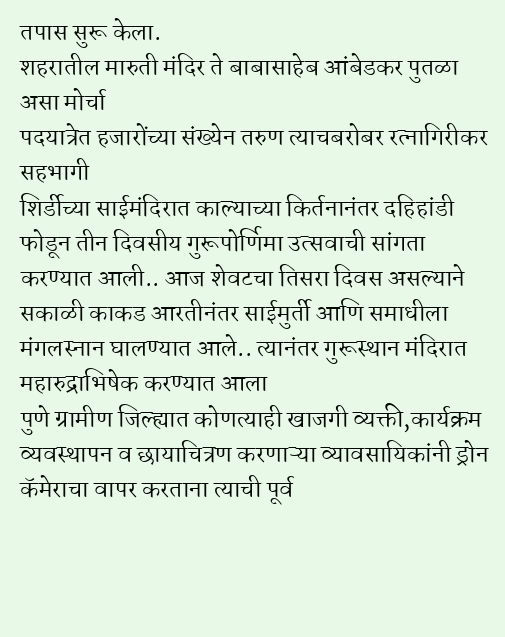तपास सुरू केला.
शहरातील मारुती मंदिर ते बाबासाहेब आंबेडकर पुतळा असा मोर्चा
पदयात्रेत हजारोंच्या संख्येन तरुण त्याचबरोबर रत्नागिरीकर सहभागी
शिर्डीच्या साईमंदिरात काल्याच्या किर्तनानंतर दहिहांडी फोडून तीन दिवसीय गुरूपोर्णिमा उत्सवाची सांगता करण्यात आली.. आज शेवटचा तिसरा दिवस असल्याने सकाळी काकड आरतीनंतर साईमुर्ती आणि समाधीला मंगलस्नान घालण्यात आले.. त्यानंतर गुरूस्थान मंदिरात महारुद्राभिषेक करण्यात आला
पुणे ग्रामीण जिल्ह्यात कोणत्याही खाजगी व्यक्ती,कार्यक्रम व्यवस्थापन व छायाचित्रण करणाऱ्या व्यावसायिकांनी ड्रोन कॅमेराचा वापर करताना त्याची पूर्व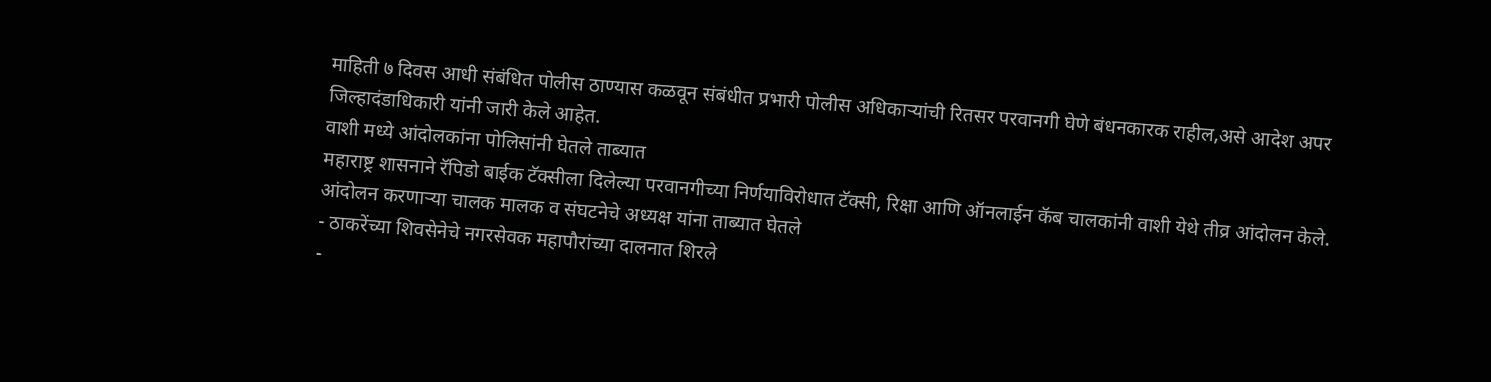माहिती ७ दिवस आधी संबंधित पोलीस ठाण्यास कळवून संबंधीत प्रभारी पोलीस अधिकाऱ्यांची रितसर परवानगी घेणे बंधनकारक राहील,असे आदेश अपर जिल्हादंडाधिकारी यांनी जारी केले आहेत.
वाशी मध्ये आंदोलकांना पोलिसांनी घेतले ताब्यात
महाराष्ट्र शासनाने रॅपिडो बाईक टॅक्सीला दिलेल्या परवानगीच्या निर्णयाविरोधात टॅक्सी, रिक्षा आणि ऑनलाईन कॅब चालकांनी वाशी येथे तीव्र आंदोलन केले.
आंदोलन करणाऱ्या चालक मालक व संघटनेचे अध्यक्ष यांना ताब्यात घेतले
- ठाकरेंच्या शिवसेनेचे नगरसेवक महापौरांच्या दालनात शिरले
-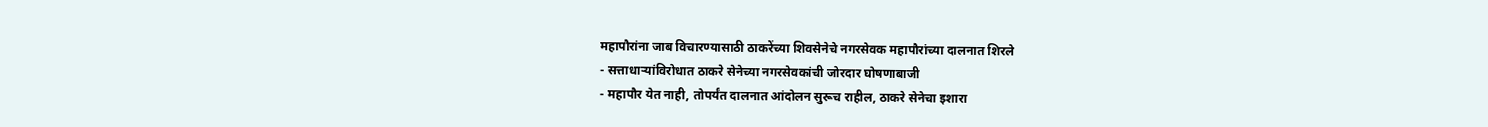महापौरांना जाब विचारण्यासाठी ठाकरेंच्या शिवसेनेचे नगरसेवक महापौरांच्या दालनात शिरले
- सत्ताधाऱ्यांविरोधात ठाकरे सेनेच्या नगरसेवकांची जोरदार घोषणाबाजी
- महापौर येत नाही, तोपर्यंत दालनात आंदोलन सुरूच राहील, ठाकरे सेनेचा इशारा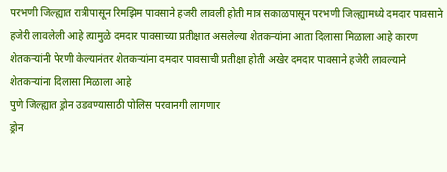परभणी जिल्ह्यात रात्रीपासून रिमझिम पावसाने हजरी लावली होती मात्र सकाळपासून परभणी जिल्ह्यामध्ये दमदार पावसाने हजेरी लावलेली आहे त्यामुळे दमदार पावसाच्या प्रतीक्षात असलेल्या शेतकऱ्यांना आता दिलासा मिळाला आहे कारण शेतकऱ्यांनी पेरणी केल्यानंतर शेतकऱ्यांना दमदार पावसाची प्रतीक्षा होती अखेर दमदार पावसाने हजेरी लावल्याने शेतकऱ्यांना दिलासा मिळाला आहे
पुणे जिल्ह्यात ड्रोन उडवण्यासाठी पोलिस परवानगी लागणार
ड्रोन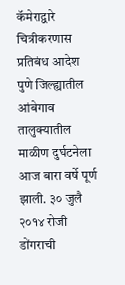कॅमेराद्वारे चित्रीकरणास प्रतिबंध आदेश
पुणे जिल्ह्यातील आंबेगाव तालुक्यातील माळीण दुर्घटनेला आज बारा वर्षे पूर्ण झाली. ३० जुलै २०१४ रोजी डोंगराची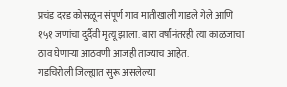प्रचंड दरड कोसळून संपूर्ण गाव मातीखाली गाडले गेले आणि १५१ जणांचा दुर्दैवी मृत्यू झाला. बारा वर्षांनंतरही त्या काळजाचा ठाव घेणाऱ्या आठवणी आजही ताज्याच आहेत.
गडचिरोली जिल्ह्यात सुरू असलेल्या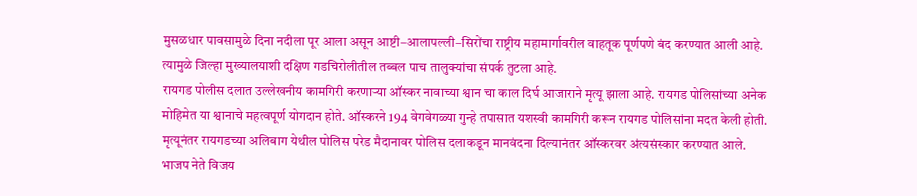मुसळधार पावसामुळे दिना नदीला पूर आला असून आष्टी–आलापल्ली–सिरोंचा राष्ट्रीय महामार्गावरील वाहतूक पूर्णपणे बंद करण्यात आली आहे. त्यामुळे जिल्हा मुख्यालयाशी दक्षिण गडचिरोलीतील तब्बल पाच तालुक्यांचा संपर्क तुटला आहे.
रायगड पोलीस दलात उल्लेखनीय कामगिरी करणाऱ्या ऑस्कर नावाच्या श्वान चा काल दिर्घ आजाराने मृत्यू झाला आहे. रायगड पोलिसांच्या अनेक मोहिमेत या श्वानाचे महत्वपूर्ण योगदान होते. ऑस्करने 194 वेगवेगळ्या गुन्हे तपासात यशस्वी कामगिरी करून रायगड पोलिसांना मदत केली होती. मृत्यूनंतर रायगडच्या अलिबाग येथील पोलिस परेड मैदानावर पोलिस दलाकडून मानवंदना दिल्यानंतर ऑस्करवर अंत्यसंस्कार करण्यात आले.
भाजप नेते विजय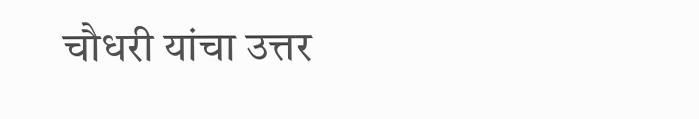चौधरी यांचा उत्तर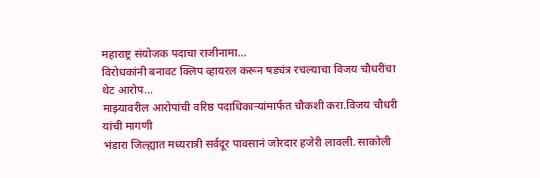महाराष्ट्र संयोजक पदाचा राजीनामा...
विरोधकांनी बनावट क्लिप व्हायरल करून षड्यंत्र रचल्याचा विजय चौधरींचा थेट आरोप...
माझ्यावरील आरोपांची वरिष्ठ पदाधिकाऱ्यांमार्फत चौकशी करा.विजय चौधरी यांची मागणी
भंडारा जिल्ह्यात मध्यरात्री सर्वदूर पावसानं जोरदार हजेरी लावली. साकोली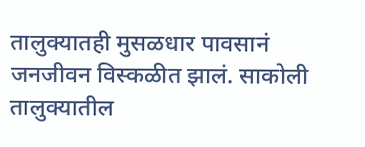तालुक्यातही मुसळधार पावसानं जनजीवन विस्कळीत झालं. साकोली तालुक्यातील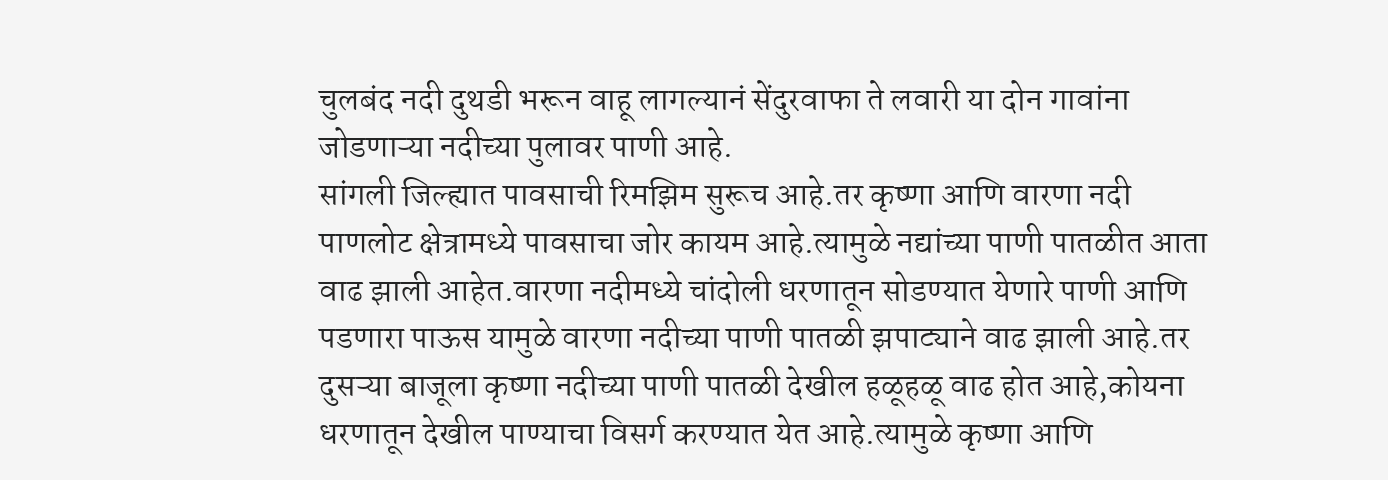चुलबंद नदी दुथडी भरून वाहू लागल्यानं सेंदुरवाफा ते लवारी या दोन गावांना जोडणाऱ्या नदीच्या पुलावर पाणी आहे.
सांगली जिल्ह्यात पावसाची रिमझिम सुरूच आहे.तर कृष्णा आणि वारणा नदी पाणलोट क्षेत्रामध्ये पावसाचा जोर कायम आहे.त्यामुळे नद्यांच्या पाणी पातळीत आता वाढ झाली आहेत.वारणा नदीमध्ये चांदोली धरणातून सोडण्यात येणारे पाणी आणि पडणारा पाऊस यामुळे वारणा नदीच्या पाणी पातळी झपाट्याने वाढ झाली आहे.तर दुसऱ्या बाजूला कृष्णा नदीच्या पाणी पातळी देखील हळूहळू वाढ होत आहे,कोयना धरणातून देखील पाण्याचा विसर्ग करण्यात येत आहे.त्यामुळे कृष्णा आणि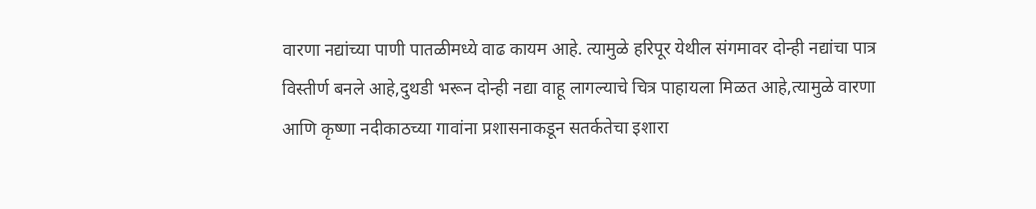वारणा नद्यांच्या पाणी पातळीमध्ये वाढ कायम आहे. त्यामुळे हरिपूर येथील संगमावर दोन्ही नद्यांचा पात्र विस्तीर्ण बनले आहे,दुथडी भरून दोन्ही नद्या वाहू लागल्याचे चित्र पाहायला मिळत आहे,त्यामुळे वारणा आणि कृष्णा नदीकाठच्या गावांना प्रशासनाकडून सतर्कतेचा इशारा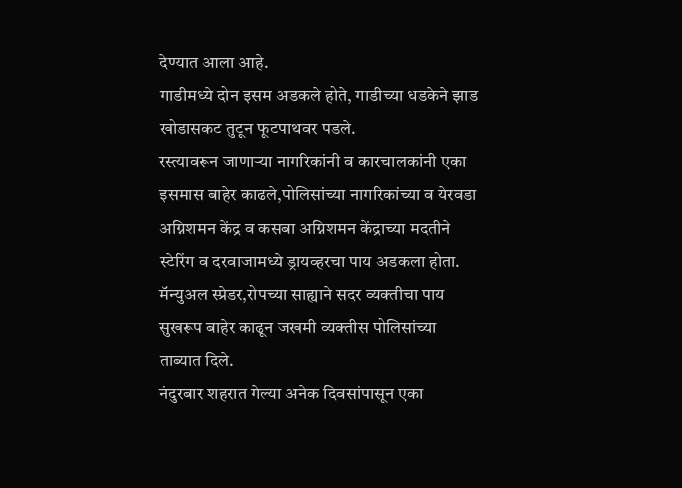देण्यात आला आहे.
गाडीमध्ये दोन इसम अडकले होते, गाडीच्या धडकेने झाड खोडासकट तुटून फूटपाथवर पडले.
रस्त्यावरून जाणाऱ्या नागरिकांनी व कारचालकांनी एका इसमास बाहेर काढले,पोलिसांच्या नागरिकांच्या व येरवडा अग्निशमन केंद्र व कसबा अग्निशमन केंद्राच्या मदतीने स्टेरिंग व दरवाजामध्ये ड्रायव्हरचा पाय अडकला होता.
मॅन्युअल स्प्रेडर,रोपच्या साह्याने सदर व्यक्तीचा पाय सुखरूप बाहेर काढून जखमी व्यक्तीस पोलिसांच्या ताब्यात दिले.
नंदुरबार शहरात गेल्या अनेक दिवसांपासून एका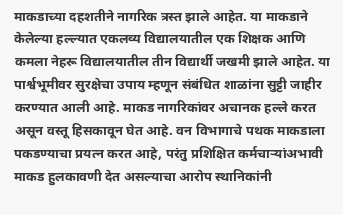माकडाच्या दहशतीने नागरिक त्रस्त झाले आहेत. या माकडाने केलेल्या हल्ल्यात एकलव्य विद्यालयातील एक शिक्षक आणि कमला नेहरू विद्यालयातील तीन विद्यार्थी जखमी झाले आहेत. या पार्श्वभूमीवर सुरक्षेचा उपाय म्हणून संबंधित शाळांना सुट्टी जाहीर करण्यात आली आहे. माकड नागरिकांवर अचानक हल्ले करत असून वस्तू हिसकावून घेत आहे. वन विभागाचे पथक माकडाला पकडण्याचा प्रयत्न करत आहे, परंतु प्रशिक्षित कर्मचाऱ्यांअभावी माकड हुलकावणी देत असल्याचा आरोप स्थानिकांनी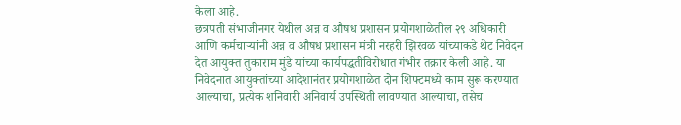केला आहे.
छत्रपती संभाजीनगर येथील अन्न व औषध प्रशासन प्रयोगशाळेतील २९ अधिकारी आणि कर्मचाऱ्यांनी अन्न व औषध प्रशासन मंत्री नरहरी झिरवळ यांच्याकडे थेट निवेदन देत आयुक्त तुकाराम मुंडे यांच्या कार्यपद्धतीविरोधात गंभीर तक्रार केली आहे. या निवेदनात आयुक्तांच्या आदेशानंतर प्रयोगशाळेत दोन शिफ्टमध्ये काम सुरू करण्यात आल्याचा, प्रत्येक शनिवारी अनिवार्य उपस्थिती लावण्यात आल्याचा, तसेच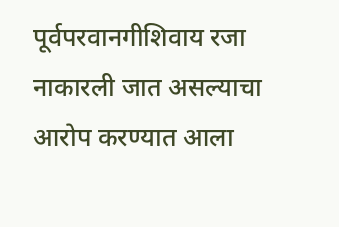पूर्वपरवानगीशिवाय रजा नाकारली जात असल्याचा आरोप करण्यात आला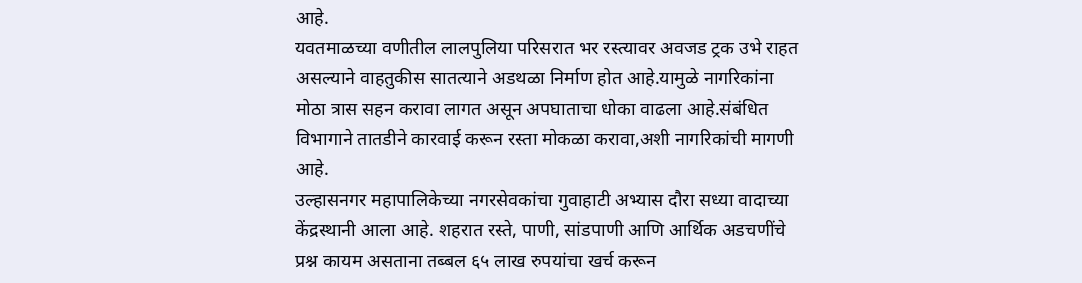आहे.
यवतमाळच्या वणीतील लालपुलिया परिसरात भर रस्त्यावर अवजड ट्रक उभे राहत असल्याने वाहतुकीस सातत्याने अडथळा निर्माण होत आहे.यामुळे नागरिकांना मोठा त्रास सहन करावा लागत असून अपघाताचा धोका वाढला आहे.संबंधित विभागाने तातडीने कारवाई करून रस्ता मोकळा करावा,अशी नागरिकांची मागणी आहे.
उल्हासनगर महापालिकेच्या नगरसेवकांचा गुवाहाटी अभ्यास दौरा सध्या वादाच्या केंद्रस्थानी आला आहे. शहरात रस्ते, पाणी, सांडपाणी आणि आर्थिक अडचणींचे प्रश्न कायम असताना तब्बल ६५ लाख रुपयांचा खर्च करून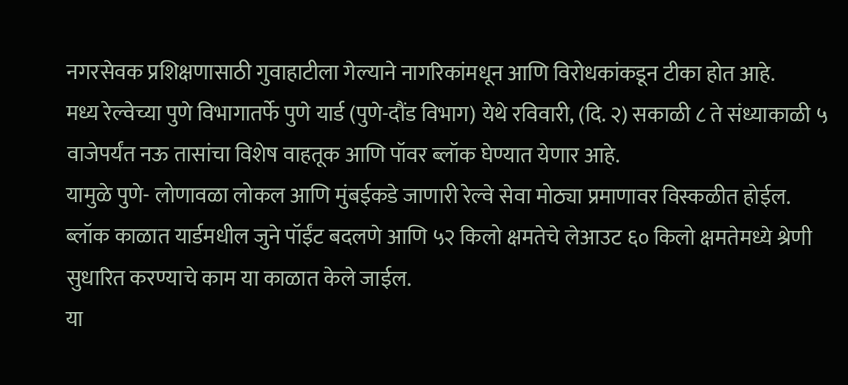नगरसेवक प्रशिक्षणासाठी गुवाहाटीला गेल्याने नागरिकांमधून आणि विरोधकांकडून टीका होत आहे.
मध्य रेल्वेच्या पुणे विभागातर्फे पुणे यार्ड (पुणे-दौंड विभाग) येथे रविवारी, (दि. २) सकाळी ८ ते संध्याकाळी ५ वाजेपर्यंत नऊ तासांचा विशेष वाहतूक आणि पॉवर ब्लॉक घेण्यात येणार आहे.
यामुळे पुणे- लोणावळा लोकल आणि मुंबईकडे जाणारी रेल्वे सेवा मोठ्या प्रमाणावर विस्कळीत होईल. ब्लॉक काळात यार्डमधील जुने पॉईंट बदलणे आणि ५२ किलो क्षमतेचे लेआउट ६० किलो क्षमतेमध्ये श्रेणी सुधारित करण्याचे काम या काळात केले जाईल.
या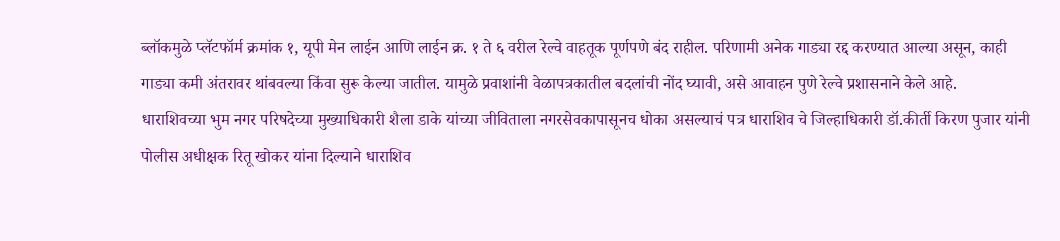ब्लॉकमुळे प्लॅटफॉर्म क्रमांक १, यूपी मेन लाईन आणि लाईन क्र. १ ते ६ वरील रेल्वे वाहतूक पूर्णपणे बंद राहील. परिणामी अनेक गाड्या रद्द करण्यात आल्या असून, काही गाड्या कमी अंतरावर थांबवल्या किंवा सुरू केल्या जातील. यामुळे प्रवाशांनी वेळापत्रकातील बदलांची नोंद घ्यावी, असे आवाहन पुणे रेल्वे प्रशासनाने केले आहे.
धाराशिवच्या भुम नगर परिषदेच्या मुख्याधिकारी शैला डाके यांच्या जीविताला नगरसेवकापासूनच धोका असल्याचं पत्र धाराशिव चे जिल्हाधिकारी डॉ.कीर्ती किरण पुजार यांनी पोलीस अधीक्षक रितू खोकर यांना दिल्याने धाराशिव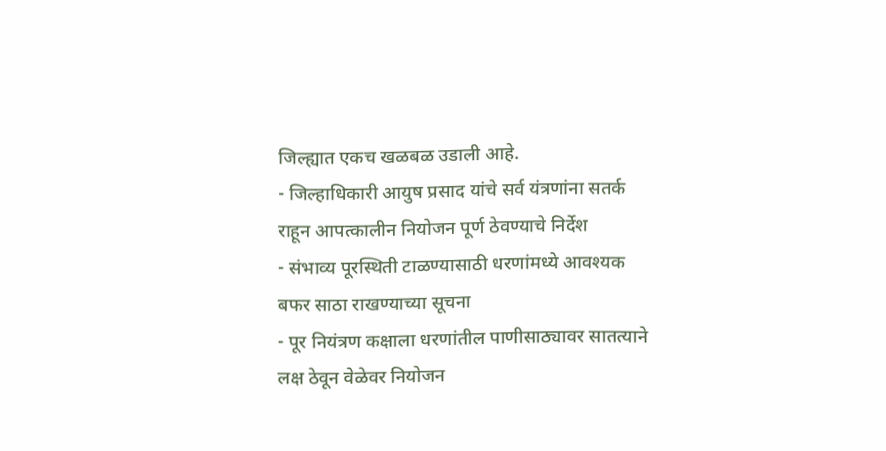जिल्ह्यात एकच खळबळ उडाली आहे.
- जिल्हाधिकारी आयुष प्रसाद यांचे सर्व यंत्रणांना सतर्क राहून आपत्कालीन नियोजन पूर्ण ठेवण्याचे निर्देश
- संभाव्य पूरस्थिती टाळण्यासाठी धरणांमध्ये आवश्यक बफर साठा राखण्याच्या सूचना
- पूर नियंत्रण कक्षाला धरणांतील पाणीसाठ्यावर सातत्याने लक्ष ठेवून वेळेवर नियोजन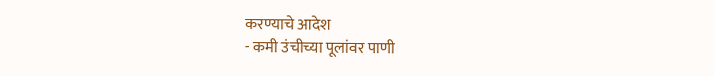करण्याचे आदेश
- कमी उंचीच्या पूलांवर पाणी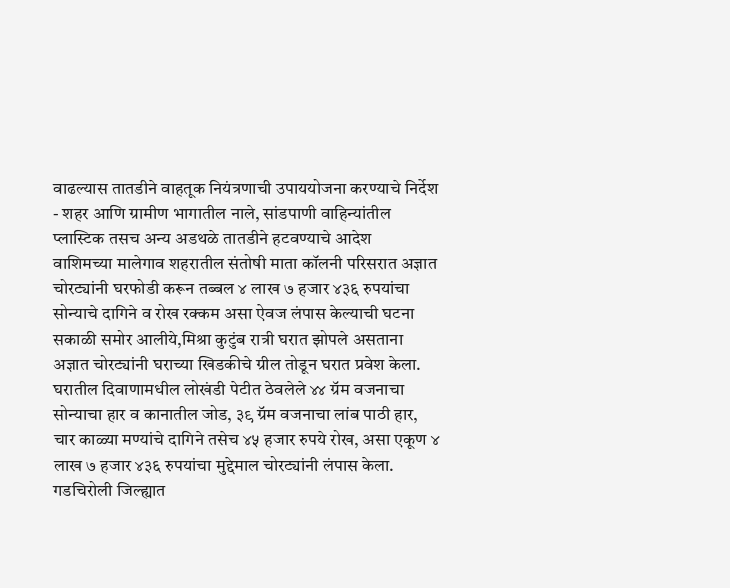वाढल्यास तातडीने वाहतूक नियंत्रणाची उपाययोजना करण्याचे निर्देश
- शहर आणि ग्रामीण भागातील नाले, सांडपाणी वाहिन्यांतील प्लास्टिक तसच अन्य अडथळे तातडीने हटवण्याचे आदेश
वाशिमच्या मालेगाव शहरातील संतोषी माता कॉलनी परिसरात अज्ञात चोरट्यांनी घरफोडी करून तब्बल ४ लाख ७ हजार ४३६ रुपयांचा सोन्याचे दागिने व रोख रक्कम असा ऐवज लंपास केल्याची घटना सकाळी समोर आलीये,मिश्रा कुटुंब रात्री घरात झोपले असताना अज्ञात चोरट्यांनी घराच्या खिडकीचे ग्रील तोडून घरात प्रवेश केला. घरातील दिवाणामधील लोखंडी पेटीत ठेवलेले ४४ ग्रॅम वजनाचा सोन्याचा हार व कानातील जोड, ३९ ग्रॅम वजनाचा लांब पाठी हार, चार काळ्या मण्यांचे दागिने तसेच ४५ हजार रुपये रोख, असा एकूण ४ लाख ७ हजार ४३६ रुपयांचा मुद्देमाल चोरट्यांनी लंपास केला.
गडचिरोली जिल्ह्यात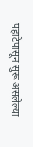पहाटेपासून सुरू असलेल्या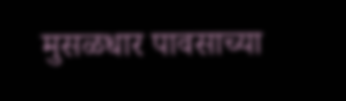मुसळधार पावसाच्या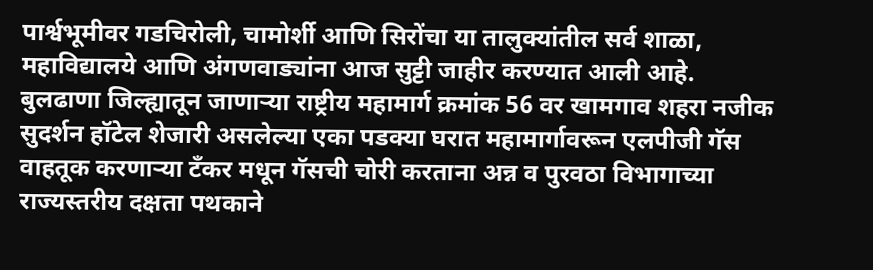पार्श्वभूमीवर गडचिरोली, चामोर्शी आणि सिरोंचा या तालुक्यांतील सर्व शाळा, महाविद्यालये आणि अंगणवाड्यांना आज सुट्टी जाहीर करण्यात आली आहे.
बुलढाणा जिल्ह्यातून जाणाऱ्या राष्ट्रीय महामार्ग क्रमांक 56 वर खामगाव शहरा नजीक सुदर्शन हॉटेल शेजारी असलेल्या एका पडक्या घरात महामार्गावरून एलपीजी गॅस वाहतूक करणाऱ्या टँकर मधून गॅसची चोरी करताना अन्न व पुरवठा विभागाच्या राज्यस्तरीय दक्षता पथकाने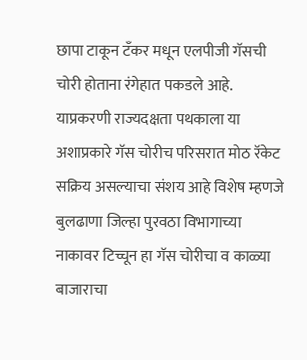छापा टाकून टँकर मधून एलपीजी गॅसची चोरी होताना रंगेहात पकडले आहे. याप्रकरणी राज्यदक्षता पथकाला या अशाप्रकारे गॅस चोरीच परिसरात मोठ रॅकेट सक्रिय असल्याचा संशय आहे विशेष म्हणजे बुलढाणा जिल्हा पुरवठा विभागाच्या नाकावर टिच्चून हा गॅस चोरीचा व काळ्या बाजाराचा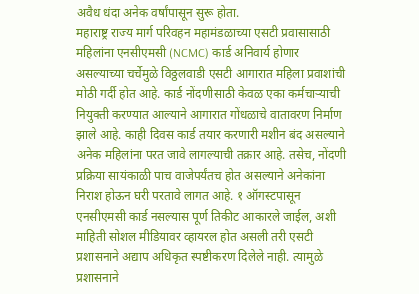अवैध धंदा अनेक वर्षांपासून सुरू होता.
महाराष्ट्र राज्य मार्ग परिवहन महामंडळाच्या एसटी प्रवासासाठी महिलांना एनसीएमसी (NCMC) कार्ड अनिवार्य होणार असल्याच्या चर्चेमुळे विठ्ठलवाडी एसटी आगारात महिला प्रवाशांची मोठी गर्दी होत आहे. कार्ड नोंदणीसाठी केवळ एका कर्मचाऱ्याची नियुक्ती करण्यात आल्याने आगारात गोंधळाचे वातावरण निर्माण झाले आहे. काही दिवस कार्ड तयार करणारी मशीन बंद असल्याने अनेक महिलांना परत जावे लागल्याची तक्रार आहे. तसेच, नोंदणी प्रक्रिया सायंकाळी पाच वाजेपर्यंतच होत असल्याने अनेकांना निराश होऊन घरी परतावे लागत आहे. १ ऑगस्टपासून एनसीएमसी कार्ड नसल्यास पूर्ण तिकीट आकारले जाईल, अशी माहिती सोशल मीडियावर व्हायरल होत असली तरी एसटी प्रशासनाने अद्याप अधिकृत स्पष्टीकरण दिलेले नाही. त्यामुळे प्रशासनाने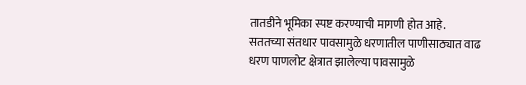तातडीने भूमिका स्पष्ट करण्याची मागणी होत आहे.
सततच्या संतधार पावसामुळे धरणातील पाणीसाठ्यात वाढ
धरण पाणलोट क्षेत्रात झालेल्या पावसामुळे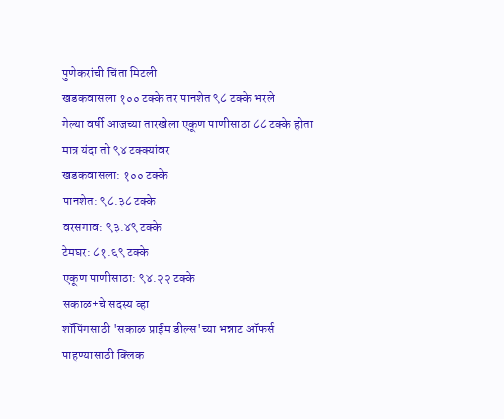पुणेकरांची चिंता मिटली
खडकवासला १०० टक्के तर पानशेत ९८ टक्के भरले
गेल्या वर्षी आजच्या तारखेला एकूण पाणीसाठा ८८ टक्के होता मात्र यंदा तो ९४ टक्क्यांवर
खडकवासला: १०० टक्के
पानशेत: ९८.३८ टक्के
वरसगाव: ९३.४९ टक्के
टेमघर: ८१.६९ टक्के
एकूण पाणीसाठा: ९४.२२ टक्के
सकाळ+चे सदस्य व्हा
शॉपिंगसाठी 'सकाळ प्राईम डील्स'च्या भन्नाट ऑफर्स पाहण्यासाठी क्लिक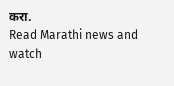करा.
Read Marathi news and watch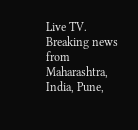Live TV. Breaking news from Maharashtra, India, Pune,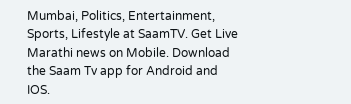Mumbai, Politics, Entertainment, Sports, Lifestyle at SaamTV. Get Live Marathi news on Mobile. Download the Saam Tv app for Android and IOS.